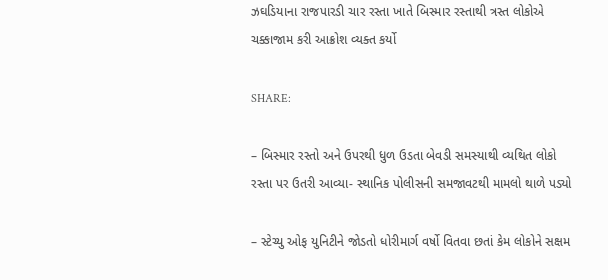ઝઘડિયાના રાજપારડી ચાર રસ્તા ખાતે બિસ્માર રસ્તાથી ત્રસ્ત લોકોએ ચક્કાજામ કરી આક્રોશ વ્યક્ત કર્યો

SHARE:

– બિસ્માર રસ્તો અને ઉપરથી ધુળ ઉડતા બેવડી સમસ્યાથી વ્યથિત લોકો રસ્તા પર ઉતરી આવ્યા- સ્થાનિક પોલીસની સમજાવટથી મામલો થાળે પડ્યો

– સ્ટેચ્યુ ઓફ યુનિટીને જોડતો ધોરીમાર્ગ વર્ષો વિતવા છતાં કેમ લોકોને સક્ષમ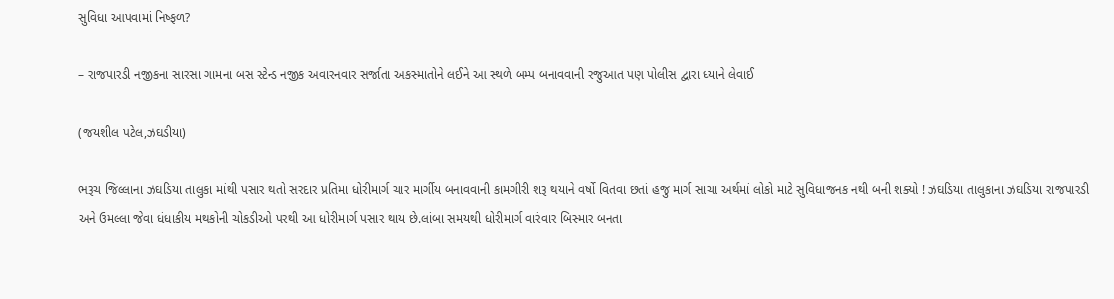સુવિધા આપવામાં નિષ્ફળ?

– રાજપારડી નજીકના સારસા ગામના બસ સ્ટેન્ડ નજીક અવારનવાર સર્જાતા અકસ્માતોને લઈને આ સ્થળે બમ્પ બનાવવાની રજુઆત પણ પોલીસ દ્વારા ધ્યાને લેવાઈ

(જયશીલ પટેલ,ઝઘડીયા)

ભરૂચ જિલ્લાના ઝઘડિયા તાલુકા માંથી પસાર થતો સરદાર પ્રતિમા ધોરીમાર્ગ ચાર માર્ગીય બનાવવાની કામગીરી શરૂ થયાને વર્ષો વિતવા છતાં હજુ માર્ગ સાચા અર્થમાં લોકો માટે સુવિધાજનક નથી બની શક્યો ! ઝઘડિયા તાલુકાના ઝઘડિયા રાજપારડી અને ઉમલ્લા જેવા ધંધાકીય મથકોની ચોકડીઓ પરથી આ ધોરીમાર્ગ પસાર થાય છે.લાંબા સમયથી ધોરીમાર્ગ વારંવાર બિસ્માર બનતા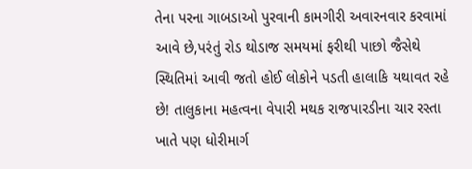તેના પરના ગાબડાઓ પુરવાની કામગીરી અવારનવાર કરવામાં આવે છે,પરંતું રોડ થોડાજ સમયમાં ફરીથી પાછો જૈસેથે સ્થિતિમાં આવી જતો હોઈ લોકોને પડતી હાલાકિ યથાવત રહે છે! તાલુકાના મહત્વના વેપારી મથક રાજપારડીના ચાર રસ્તા ખાતે પણ ધોરીમાર્ગ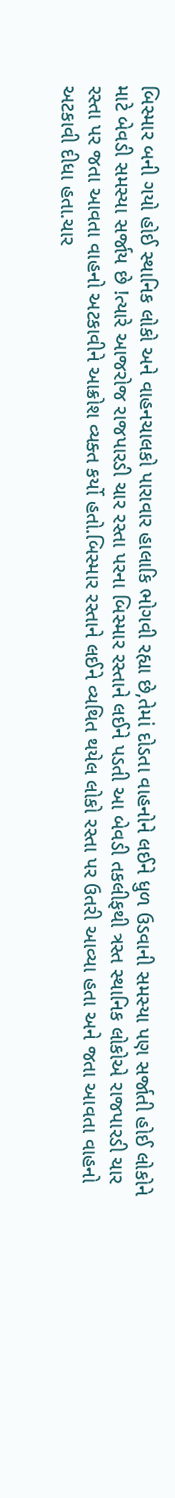બિસ્માર બની ગયો હોઈ સ્થાનિક લોકો અને વાહનચાલકો પારાવાર હાલાકિ ભોગવી રહ્યા છે,તેમાં દોડતા વાહનોને લઈને ધુળ ઉડવાની સમસ્યા પણ સર્જાતી હોઈ લોકોને માટે બેવડી સમસ્યા સર્જાય છે !ત્યારે આજરોજ રાજપારડી ચાર રસ્તા પરના બિસ્માર રસ્તાને લઈને પડતી આ બેવડી તકલીફથી ત્રસ્ત સ્થાનિક લોકોએ રાજપારડી ચાર રસ્તા પર જતા આવતા વાહનો અટકાવીને આક્રોશ વ્યક્ત કર્યો હતો.બિસ્માર રસ્તાને લઈને વ્યથિત થયેલ લોકો રસ્તા પર ઉતરી આવ્યા હતા અને જતા આવતા વાહનો અટકાવી દીધા હતા.ચાર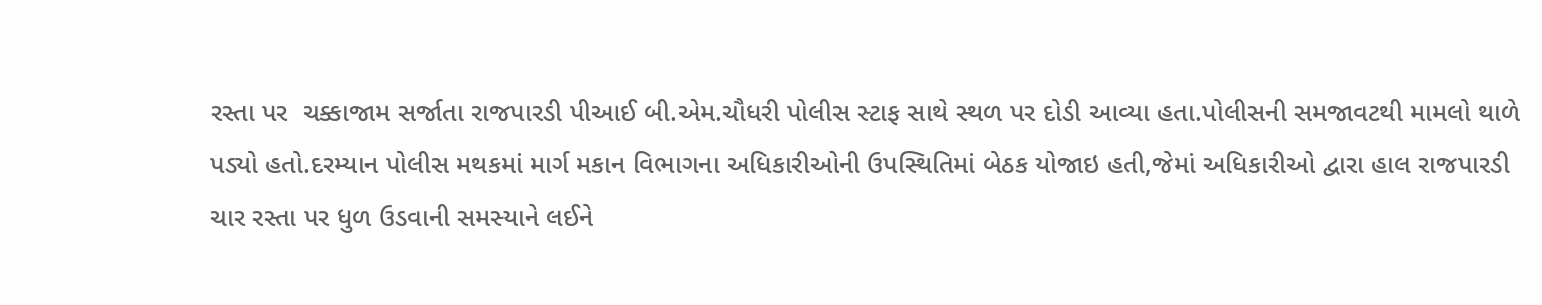રસ્તા પર  ચક્કાજામ સર્જાતા રાજપારડી પીઆઈ બી.એમ.ચૌધરી પોલીસ સ્ટાફ સાથે સ્થળ પર દોડી આવ્યા હતા.પોલીસની સમજાવટથી મામલો થાળે પડ્યો હતો.દરમ્યાન પોલીસ મથકમાં માર્ગ મકાન વિભાગના અધિકારીઓની ઉપસ્થિતિમાં બેઠક યોજાઇ હતી,જેમાં અધિકારીઓ દ્વારા હાલ રાજપારડી ચાર રસ્તા પર ધુળ ઉડવાની સમસ્યાને લઈને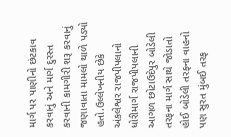માર્ગ પર પાણીનો છંટકાવ કરવાનું અને માર્ગ દુરસ્ત કરવાની કામગીરી શરૂ કરવાનું જણાવાતા મામલો થાળે પડ્યો હતો.ઉલ્લેખનીય છેકે અંકલેશ્વર રાજપીપલાનો ધોરીમાર્ગ રાજપીપલાની આગળ છોટાઉદેપુર બોડેલી તરફના માર્ગ સાથે જોડાતો હોઈ બોડેલી તરફના વાહનો પણ સુરત મુંબઈ તરફ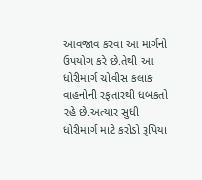આવજાવ કરવા આ માર્ગનો ઉપયોગ કરે છે.તેથી આ ધોરીમાર્ગ ચોવીસ કલાક વાહનોની રફતારથી ધબકતો રહે છે.અત્યાર સુધી ધોરીમાર્ગ માટે કરોડો રૂપિયા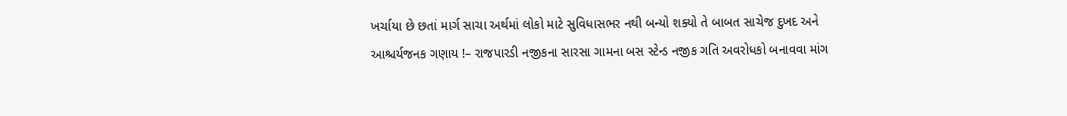ખર્ચાયા છે છતાં માર્ગ સાચા અર્થમાં લોકો માટે સુવિધાસભર નથી બન્યો શક્યો તે બાબત સાચેજ દુખદ અને આશ્ચર્યજનક ગણાય !– રાજપારડી નજીકના સારસા ગામના બસ સ્ટેન્ડ નજીક ગતિ અવરોધકો બનાવવા માંગ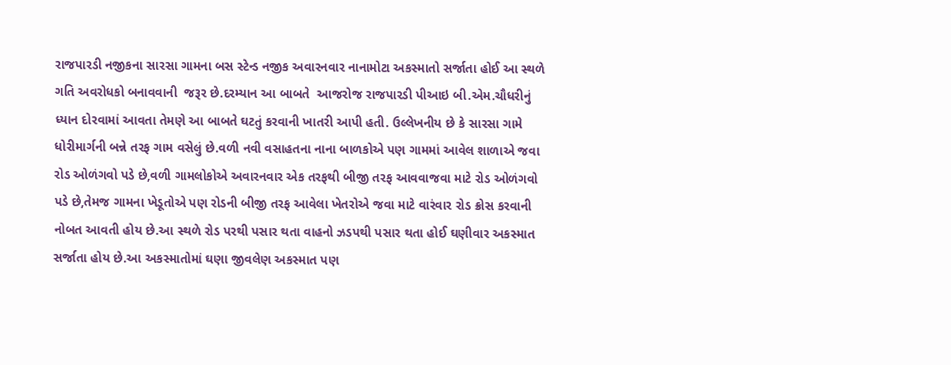રાજપારડી નજીકના સારસા ગામના બસ સ્ટેન્ડ નજીક અવારનવાર નાનામોટા અકસ્માતો સર્જાતા હોઈ આ સ્થળે ગતિ અવરોધકો બનાવવાની  જરૂર છે.દરમ્યાન આ બાબતે  આજરોજ રાજપારડી પીઆઇ બી.એમ.ચૌધરીનું ધ્યાન દોરવામાં આવતા તેમણે આ બાબતે ઘટતું કરવાની ખાતરી આપી હતી. ઉલ્લેખનીય છે કે સારસા ગામે ધોરીમાર્ગની બન્ને તરફ ગામ વસેલું છે.વળી નવી વસાહતના નાના બાળકોએ પણ ગામમાં આવેલ શાળાએ જવા રોડ ઓળંગવો પડે છે,વળી ગામલોકોએ અવારનવાર એક તરફથી બીજી તરફ આવવાજવા માટે રોડ ઓળંગવો પડે છે,તેમજ ગામના ખેડૂતોએ પણ રોડની બીજી તરફ આવેલા ખેતરોએ જવા માટે વારંવાર રોડ ક્રોસ કરવાની નોબત આવતી હોય છે.આ સ્થળે રોડ પરથી પસાર થતા વાહનો ઝડપથી પસાર થતા હોઈ ઘણીવાર અકસ્માત સર્જાતા હોય છે.આ અકસ્માતોમાં ઘણા જીવલેણ અકસ્માત પણ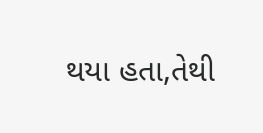થયા હતા,તેથી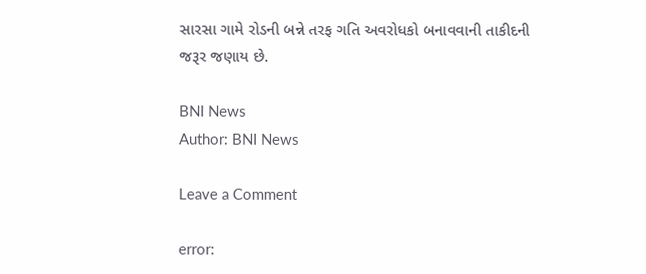સારસા ગામે રોડની બન્ને તરફ ગતિ અવરોધકો બનાવવાની તાકીદની જરૂર જણાય છે.

BNI News
Author: BNI News

Leave a Comment

error: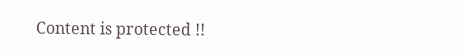Content is protected !!